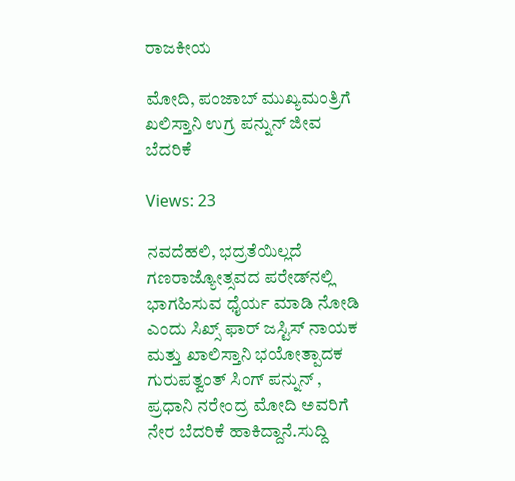ರಾಜಕೀಯ

ಮೋದಿ, ಪಂಜಾಬ್ ಮುಖ್ಯಮಂತ್ರಿಗೆ ಖಲಿಸ್ತಾನಿ ಉಗ್ರ ಪನ್ನುನ್ ಜೀವ ಬೆದರಿಕೆ

Views: 23

ನವದೆಹಲಿ, ಭದ್ರತೆಯಿಲ್ಲದೆ ಗಣರಾಜ್ಯೋತ್ಸವದ ಪರೇಡ್‌ನಲ್ಲಿ ಭಾಗಹಿಸುವ ಧೈರ್ಯ ಮಾಡಿ ನೋಡಿ ಎಂದು ಸಿಖ್ಸ್ ಫಾರ್ ಜಸ್ಟಿಸ್ ನಾಯಕ ಮತ್ತು ಖಾಲಿಸ್ತಾನಿ ಭಯೋತ್ಪಾದಕ ಗುರುಪತ್ವಂತ್ ಸಿಂಗ್ ಪನ್ನುನ್ , ಪ್ರಧಾನಿ ನರೇಂದ್ರ ಮೋದಿ ಅವರಿಗೆ ನೇರ ಬೆದರಿಕೆ ಹಾಕಿದ್ದಾನೆ.ಸುದ್ದಿ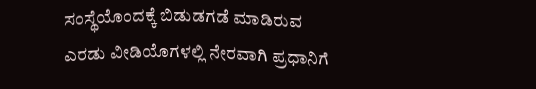ಸಂಸ್ಥೆಯೊಂದಕ್ಕೆ ಬಿಡುಡಗಡೆ ಮಾಡಿರುವ ಎರಡು ವೀಡಿಯೊಗಳಲ್ಲಿ ನೇರವಾಗಿ ಪ್ರಧಾನಿಗೆ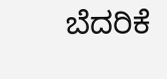ಬೆದರಿಕೆ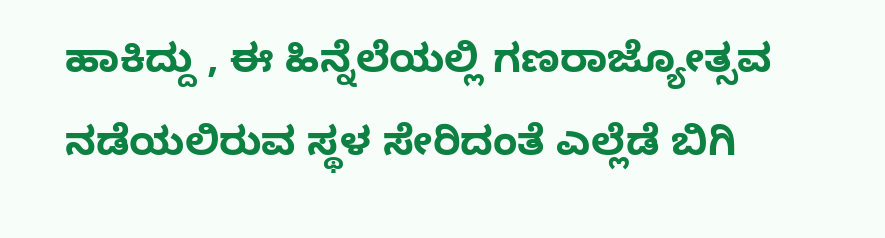ಹಾಕಿದ್ದು , ಈ ಹಿನ್ನೆಲೆಯಲ್ಲಿ ಗಣರಾಜ್ಯೋತ್ಸವ ನಡೆಯಲಿರುವ ಸ್ಥಳ ಸೇರಿದಂತೆ ಎಲ್ಲೆಡೆ ಬಿಗಿ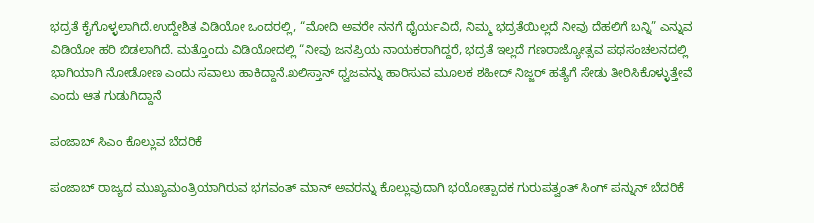ಭದ್ರತೆ ಕೈಗೊಳ್ಳಲಾಗಿದೆ.ಉದ್ದೇಶಿತ ವಿಡಿಯೋ ಒಂದರಲ್ಲಿ, “ಮೋದಿ ಅವರೇ ನನಗೆ ಧೈರ್ಯವಿದೆ, ನಿಮ್ಮ ಭದ್ರತೆಯಿಲ್ಲದೆ ನೀವು ದೆಹಲಿಗೆ ಬನ್ನಿ” ಎನ್ನುವ ವಿಡಿಯೋ ಹರಿ ಬಿಡಲಾಗಿದೆ. ಮತ್ತೊಂದು ವಿಡಿಯೋದಲ್ಲಿ “ನೀವು ಜನಪ್ರಿಯ ನಾಯಕರಾಗಿದ್ದರೆ, ಭದ್ರತೆ ಇಲ್ಲದೆ ಗಣರಾಜ್ಯೋತ್ಸವ ಪಥಸಂಚಲನದಲ್ಲಿ ಭಾಗಿಯಾಗಿ ನೋಡೋಣ ಎಂದು ಸವಾಲು ಹಾಕಿದ್ದಾನೆ.ಖಲಿಸ್ತಾನ್ ಧ್ವಜವನ್ನು ಹಾರಿಸುವ ಮೂಲಕ ಶಹೀದ್ ನಿಜ್ಜರ್ ಹತ್ಯೆಗೆ ಸೇಡು ತೀರಿಸಿಕೊಳ್ಳುತ್ತೇವೆ ಎಂದು ಆತ ಗುಡುಗಿದ್ದಾನೆ

ಪಂಜಾಬ್ ಸಿಎಂ ಕೊಲ್ಲುವ ಬೆದರಿಕೆ

ಪಂಜಾಬ್ ರಾಜ್ಯದ ಮುಖ್ಯಮಂತ್ರಿಯಾಗಿರುವ ಭಗವಂತ್ ಮಾನ್ ಅವರನ್ನು ಕೊಲ್ಲುವುದಾಗಿ ಭಯೋತ್ಪಾದಕ ಗುರುಪತ್ವಂತ್ ಸಿಂಗ್ ಪನ್ನುನ್ ಬೆದರಿಕೆ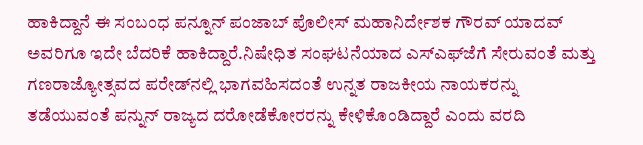ಹಾಕಿದ್ದಾನೆ ಈ ಸಂಬಂಧ ಪನ್ನೂನ್ ಪಂಜಾಬ್ ಪೊಲೀಸ್ ಮಹಾನಿರ್ದೇಶಕ ಗೌರವ್ ಯಾದವ್ ಅವರಿಗೂ ಇದೇ ಬೆದರಿಕೆ ಹಾಕಿದ್ದಾರೆ.ನಿಷೇಧಿತ ಸಂಘಟನೆಯಾದ ಎಸ್‌ಎಫ್‌ಜೆಗೆ ಸೇರುವಂತೆ ಮತ್ತು ಗಣರಾಜ್ಯೋತ್ಸವದ ಪರೇಡ್‌ನಲ್ಲಿ ಭಾಗವಹಿಸದಂತೆ ಉನ್ನತ ರಾಜಕೀಯ ನಾಯಕರನ್ನು ತಡೆಯುವಂತೆ ಪನ್ನುನ್ ರಾಜ್ಯದ ದರೋಡೆಕೋರರನ್ನು ಕೇಳಿಕೊಂಡಿದ್ದಾರೆ ಎಂದು ವರದಿ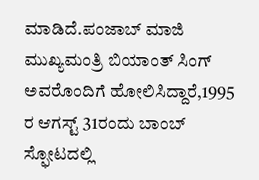ಮಾಡಿದೆ.ಪಂಜಾಬ್ ಮಾಜಿ ಮುಖ್ಯಮಂತ್ರಿ ಬಿಯಾಂತ್ ಸಿಂಗ್ ಅವರೊಂದಿಗೆ ಹೋಲಿಸಿದ್ದಾರೆ,1995 ರ ಆಗಸ್ಟ್ 31ರಂದು ಬಾಂಬ್ ಸ್ಫೋಟದಲ್ಲಿ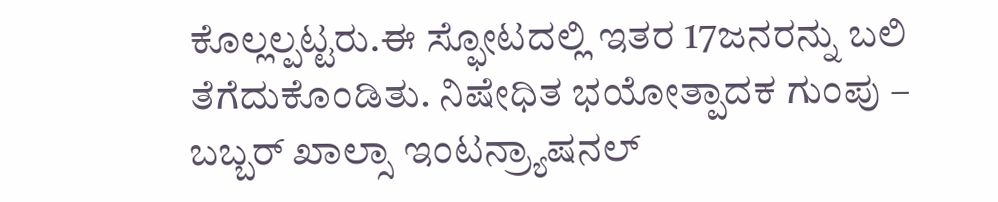ಕೊಲ್ಲಲ್ಪಟ್ಟರು.ಈ ಸ್ಫೋಟದಲ್ಲಿ ಇತರ 17ಜನರನ್ನು ಬಲಿ ತೆಗೆದುಕೊಂಡಿತು. ನಿಷೇಧಿತ ಭಯೋತ್ಪಾದಕ ಗುಂಪು – ಬಬ್ಬರ್ ಖಾಲ್ಸಾ ಇಂಟನ್ರ್ಯಾಷನಲ್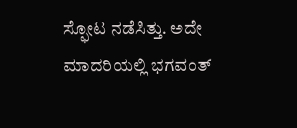ಸ್ಫೋಟ ನಡೆಸಿತ್ತು. ಅದೇ ಮಾದರಿಯಲ್ಲಿ ಭಗವಂತ್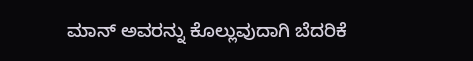ಮಾನ್ ಅವರನ್ನು ಕೊಲ್ಲುವುದಾಗಿ ಬೆದರಿಕೆ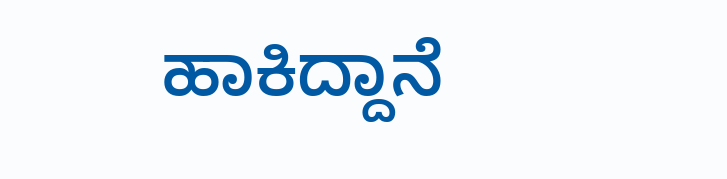ಹಾಕಿದ್ದಾನೆ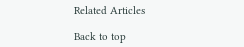Related Articles

Back to top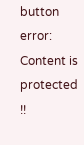button
error: Content is protected !!